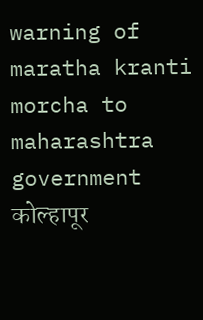warning of maratha kranti morcha to maharashtra government
कोल्हापूर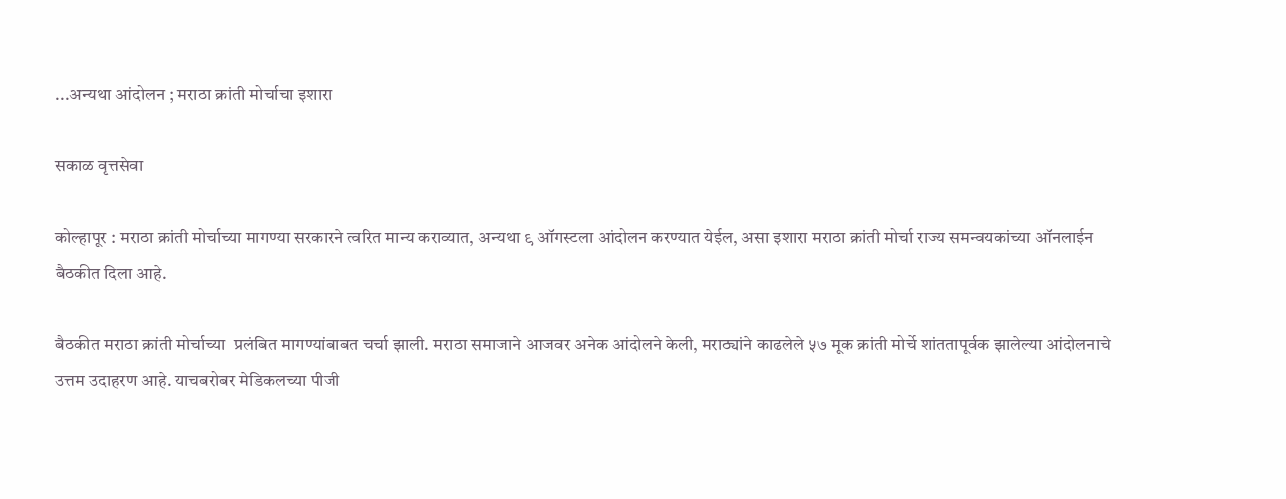...अन्यथा आंदोलन ; मराठा क्रांती मोर्चाचा इशारा

सकाळ वृत्तसेवा

कोल्हापूर : मराठा क्रांती मोर्चाच्या मागण्या सरकारने त्वरित मान्य कराव्यात, अन्यथा ९ ऑगस्टला आंदोलन करण्यात येईल, असा इशारा मराठा क्रांती मोर्चा राज्य समन्वयकांच्या ऑनलाईन बैठकीत दिला आहे.

बैठकीत मराठा क्रांती मोर्चाच्या  प्रलंबित मागण्यांबाबत चर्चा झाली. मराठा समाजाने आजवर अनेक आंदोलने केली, मराठ्यांने काढलेले ५७ मूक क्रांती मोर्चे शांततापूर्वक झालेल्या आंदोलनाचे उत्तम उदाहरण आहे. याचबरोबर मेडिकलच्या पीजी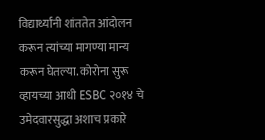विद्यार्थ्यांनी शांततेत आंदोलन करून त्यांच्या मागण्या मान्य करून घेतल्या. कोरोना सुरू व्हायच्या आधी ESBC २०१४ चे उमेदवारसुद्धा अशाच प्रकारे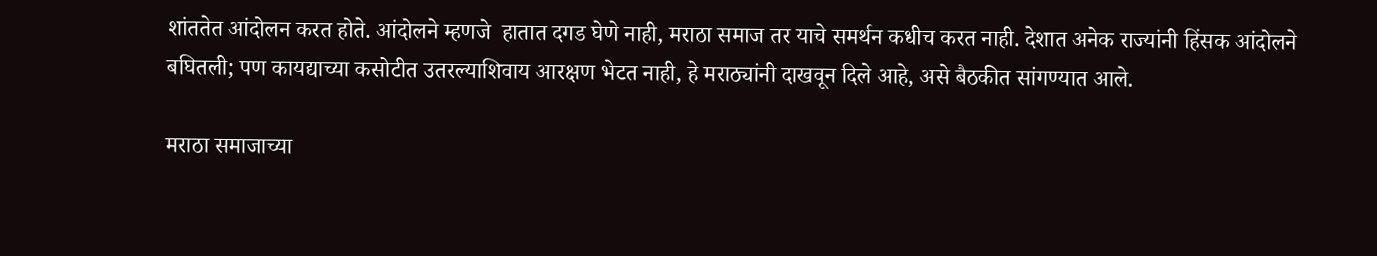शांततेत आंदोलन करत होते. आंदोलने म्हणजे  हातात दगड घेणे नाही, मराठा समाज तर याचे समर्थन कधीच करत नाही. देशात अनेक राज्यांनी हिंसक आंदोलने बघितली; पण कायद्याच्या कसोटीत उतरल्याशिवाय आरक्षण भेटत नाही, हे मराठ्यांनी दाखवून दिले आहे, असे बैठकीत सांगण्यात आले.

मराठा समाजाच्या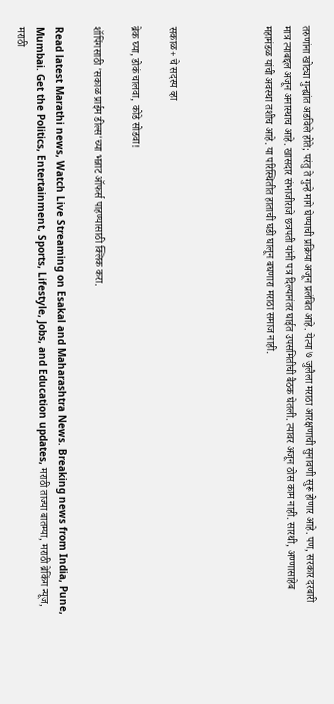तरुणांना खोट्या गुन्ह्यांत अडविले होते; परंतु ते गुन्हे मागे घेण्याची प्रक्रिया अजून प्रलंबित आहे. येत्या ७ जुलैला मराठा आरक्षणाची सुनावणी सुरू होणार आहे. पण, सरकार दरबारी मात्र त्याबद्दल अजून अनास्थाच आहे. खासदार संभाजीराजे छत्रपती यांनी पत्र दिल्यानंतर घाईत उपसमितीची बैठक घेतली. त्यावर अजून ठोस काम नाही. सारथी, अण्णासाहेब   महामंडळ यांची अवस्था तशीच आहे. या परिस्थितीत हाताची घडी घालून बघणारा मराठा समाज नाही.




सकाळ+ चे सदस्य व्हा

ब्रेक घ्या, डोकं चालवा, कोडे सोडवा!

शॉपिंगसाठी 'सकाळ प्राईम डील्स'च्या भन्नाट ऑफर्स पाहण्यासाठी क्लिक करा.

Read latest Marathi news, Watch Live Streaming on Esakal and Maharashtra News. Breaking news from India, Pune, Mumbai. Get the Politics, Entertainment, Sports, Lifestyle, Jobs, and Education updates, मराठी ताज्या बातम्या, मराठी ब्रेकिंग न्यूज, मराठी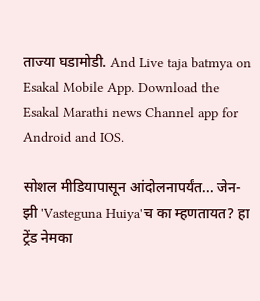ताज्या घडामोडी. And Live taja batmya on Esakal Mobile App. Download the Esakal Marathi news Channel app for Android and IOS.

सोशल मीडियापासून आंदोलनापर्यंत... जेन-झी 'Vasteguna Huiya'च का म्हणतायत? हा ट्रेंड नेमका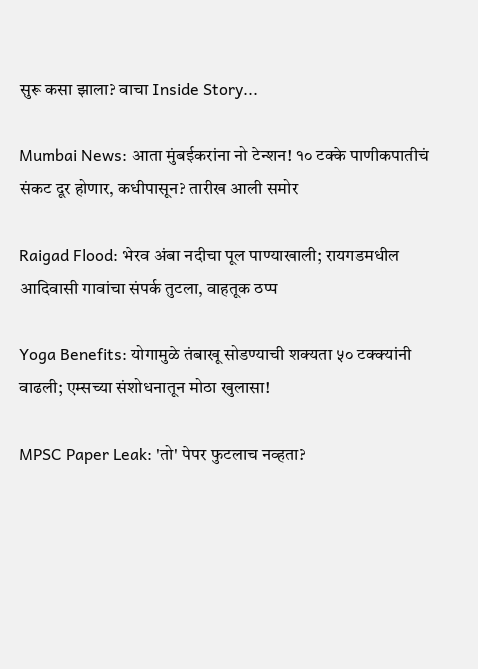सुरू कसा झाला? वाचा Inside Story...

Mumbai News: आता मुंबईकरांना नो टेन्शन! १० टक्के पाणीकपातीचं संकट दूर होणार, कधीपासून? तारीख आली समोर

Raigad Flood: भेरव अंबा नदीचा पूल पाण्याखाली; रायगडमधील आदिवासी गावांचा संपर्क तुटला, वाहतूक ठप्प

Yoga Benefits: योगामुळे तंबाखू सोडण्याची शक्यता ५० टक्क्यांनी वाढली; एम्सच्या संशोधनातून मोठा खुलासा!

MPSC Paper Leak: 'तो' पेपर फुटलाच नव्हता?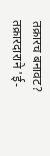तक्रारच बनावट? तक्रारदाराने 'ई-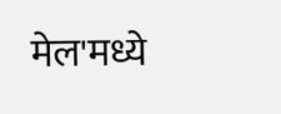मेल'मध्ये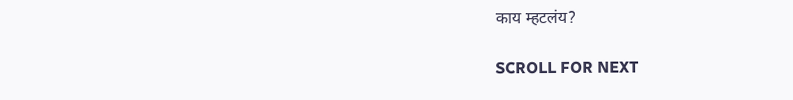काय म्हटलंय?

SCROLL FOR NEXT